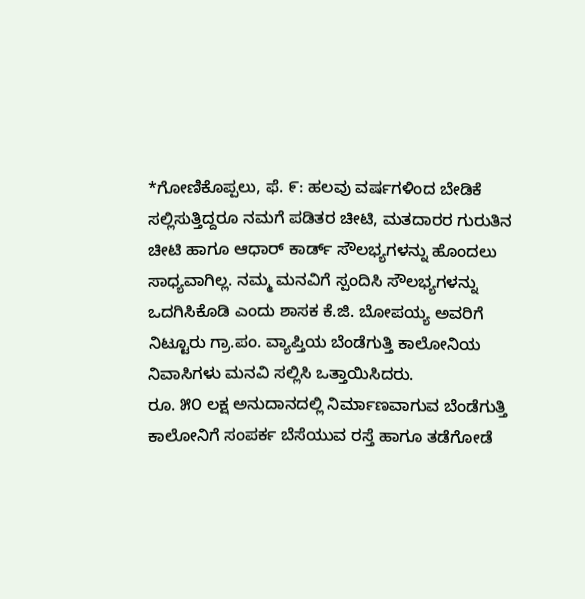*ಗೋಣಿಕೊಪ್ಪಲು, ಫೆ. ೯: ಹಲವು ವರ್ಷಗಳಿಂದ ಬೇಡಿಕೆ ಸಲ್ಲಿಸುತ್ತಿದ್ದರೂ ನಮಗೆ ಪಡಿತರ ಚೀಟಿ, ಮತದಾರರ ಗುರುತಿನ ಚೀಟಿ ಹಾಗೂ ಆಧಾರ್ ಕಾರ್ಡ್ ಸೌಲಭ್ಯಗಳನ್ನು ಹೊಂದಲು ಸಾಧ್ಯವಾಗಿಲ್ಲ. ನಮ್ಮ ಮನವಿಗೆ ಸ್ಪಂದಿಸಿ ಸೌಲಭ್ಯಗಳನ್ನು ಒದಗಿಸಿಕೊಡಿ ಎಂದು ಶಾಸಕ ಕೆ.ಜಿ. ಬೋಪಯ್ಯ ಅವರಿಗೆ ನಿಟ್ಟೂರು ಗ್ರಾ.ಪಂ. ವ್ಯಾಪ್ತಿಯ ಬೆಂಡೆಗುತ್ತಿ ಕಾಲೋನಿಯ ನಿವಾಸಿಗಳು ಮನವಿ ಸಲ್ಲಿಸಿ ಒತ್ತಾಯಿಸಿದರು.
ರೂ. ೫೦ ಲಕ್ಷ ಅನುದಾನದಲ್ಲಿ ನಿರ್ಮಾಣವಾಗುವ ಬೆಂಡೆಗುತ್ತಿ ಕಾಲೋನಿಗೆ ಸಂಪರ್ಕ ಬೆಸೆಯುವ ರಸ್ತೆ ಹಾಗೂ ತಡೆಗೋಡೆ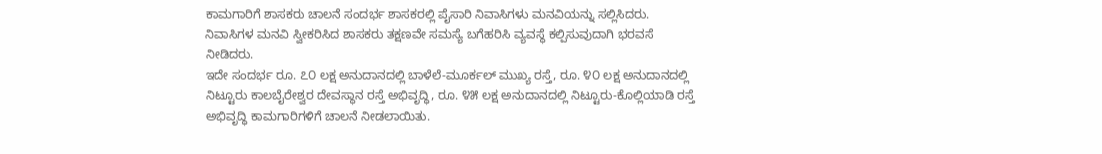ಕಾಮಗಾರಿಗೆ ಶಾಸಕರು ಚಾಲನೆ ಸಂದರ್ಭ ಶಾಸಕರಲ್ಲಿ ಪೈಸಾರಿ ನಿವಾಸಿಗಳು ಮನವಿಯನ್ನು ಸಲ್ಲಿಸಿದರು. ನಿವಾಸಿಗಳ ಮನವಿ ಸ್ವೀಕರಿಸಿದ ಶಾಸಕರು ತಕ್ಷಣವೇ ಸಮಸ್ಯೆ ಬಗೆಹರಿಸಿ ವ್ಯವಸ್ಥೆ ಕಲ್ಪಿಸುವುದಾಗಿ ಭರವಸೆ ನೀಡಿದರು.
ಇದೇ ಸಂದರ್ಭ ರೂ. ೭೦ ಲಕ್ಷ ಅನುದಾನದಲ್ಲಿ ಬಾಳೆಲೆ-ಮೂರ್ಕಲ್ ಮುಖ್ಯ ರಸ್ತೆ, ರೂ. ೪೦ ಲಕ್ಷ ಅನುದಾನದಲ್ಲಿ ನಿಟ್ಟೂರು ಕಾಲಬೈರೇಶ್ವರ ದೇವಸ್ಥಾನ ರಸ್ತೆ ಅಭಿವೃದ್ಧಿ, ರೂ. ೪೫ ಲಕ್ಷ ಅನುದಾನದಲ್ಲಿ ನಿಟ್ಟೂರು-ಕೊಲ್ಲಿಯಾಡಿ ರಸ್ತೆ ಅಭಿವೃದ್ಧಿ ಕಾಮಗಾರಿಗಳಿಗೆ ಚಾಲನೆ ನೀಡಲಾಯಿತು.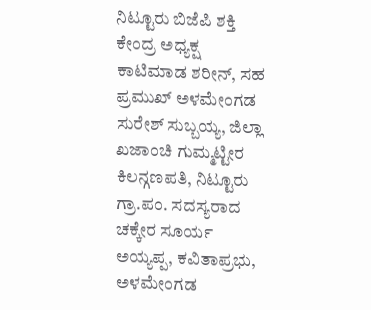ನಿಟ್ಟೂರು ಬಿಜೆಪಿ ಶಕ್ತಿ ಕೇಂದ್ರ ಅಧ್ಯಕ್ಷ ಕಾಟಿಮಾಡ ಶರೀನ್, ಸಹ ಪ್ರಮುಖ್ ಅಳಮೇಂಗಡ ಸುರೇಶ್ ಸುಬ್ಬಯ್ಯ, ಜಿಲ್ಲಾ ಖಜಾಂಚಿ ಗುಮ್ಮಟ್ಟೀರ ಕಿಲನ್ಗಣಪತಿ, ನಿಟ್ಟೂರು ಗ್ರಾ.ಪಂ. ಸದಸ್ಯರಾದ ಚಕ್ಕೇರ ಸೂರ್ಯ ಅಯ್ಯಪ್ಪ, ಕವಿತಾಪ್ರಭು, ಅಳಮೇಂಗಡ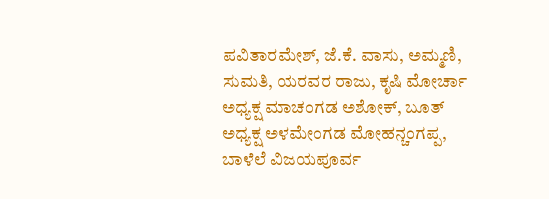ಪವಿತಾರಮೇಶ್, ಜೆ.ಕೆ. ವಾಸು, ಅಮ್ಮಣಿ, ಸುಮತಿ, ಯರವರ ರಾಜು, ಕೃಷಿ ಮೋರ್ಚಾ ಅಧ್ಯಕ್ಷ ಮಾಚಂಗಡ ಅಶೋಕ್, ಬೂತ್ ಅಧ್ಯಕ್ಷ ಅಳಮೇಂಗಡ ಮೋಹನ್ಚಂಗಪ್ಪ, ಬಾಳೆಲೆ ವಿಜಯಪೂರ್ವ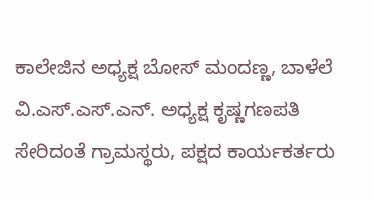ಕಾಲೇಜಿನ ಅಧ್ಯಕ್ಷ ಬೋಸ್ ಮಂದಣ್ಣ, ಬಾಳೆಲೆ ವಿ.ಎಸ್.ಎಸ್.ಎನ್. ಅಧ್ಯಕ್ಷ ಕೃಷ್ಣಗಣಪತಿ ಸೇರಿದಂತೆ ಗ್ರಾಮಸ್ಥರು, ಪಕ್ಷದ ಕಾರ್ಯಕರ್ತರು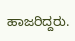ಹಾಜರಿದ್ದರು.